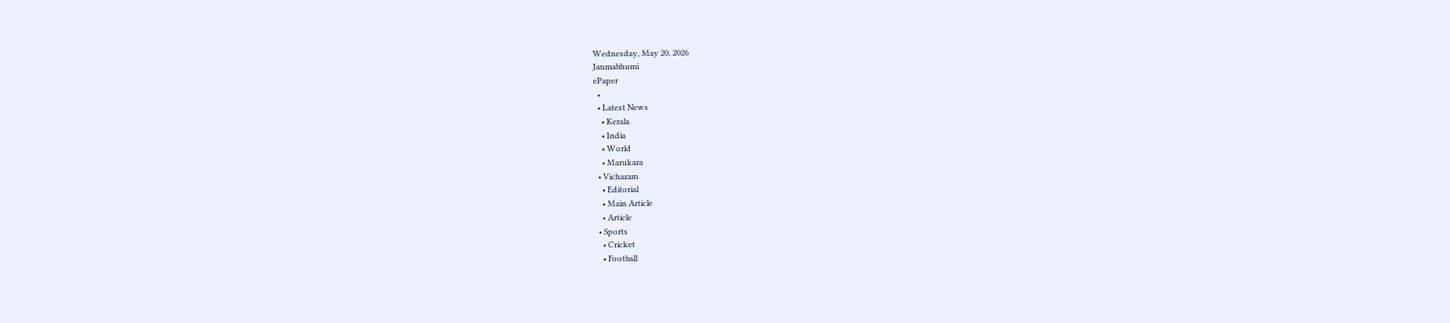Wednesday, May 20, 2026
Janmabhumi
ePaper
  •
  • Latest News
    • Kerala
    • India
    • World
    • Marukara
  • Vicharam
    • Editorial
    • Main Article
    • Article
  • Sports
    • Cricket
    • Football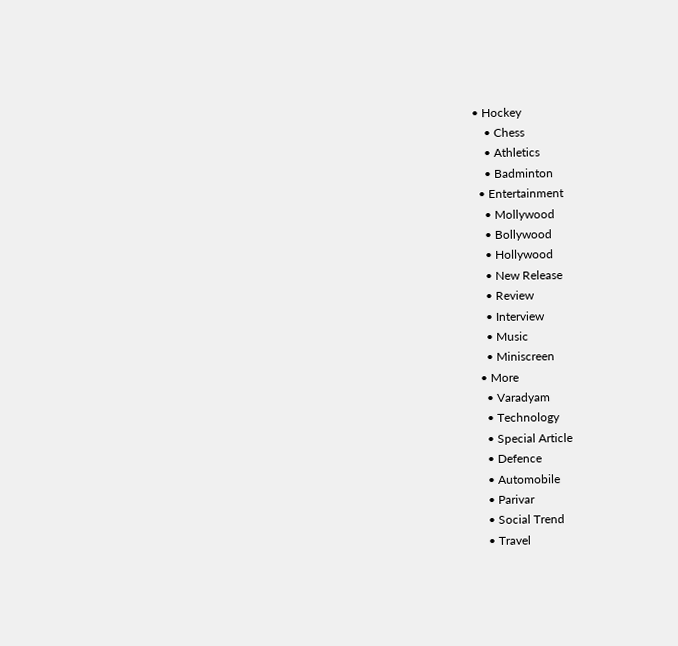• Hockey
    • Chess
    • Athletics
    • Badminton
  • Entertainment
    • Mollywood
    • Bollywood
    • Hollywood
    • New Release
    • Review
    • Interview
    • Music
    • Miniscreen
  • More
    • Varadyam
    • Technology
    • Special Article
    • Defence
    • Automobile
    • Parivar
    • Social Trend
    • Travel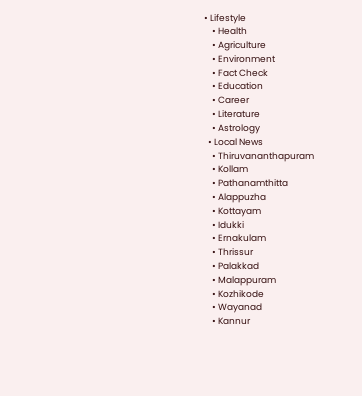• Lifestyle
    • Health
    • Agriculture
    • Environment
    • Fact Check
    • Education
    • Career
    • Literature
    • Astrology
  • Local News
    • Thiruvananthapuram
    • Kollam
    • Pathanamthitta
    • Alappuzha
    • Kottayam
    • Idukki
    • Ernakulam
    • Thrissur
    • Palakkad
    • Malappuram
    • Kozhikode
    • Wayanad
    • Kannur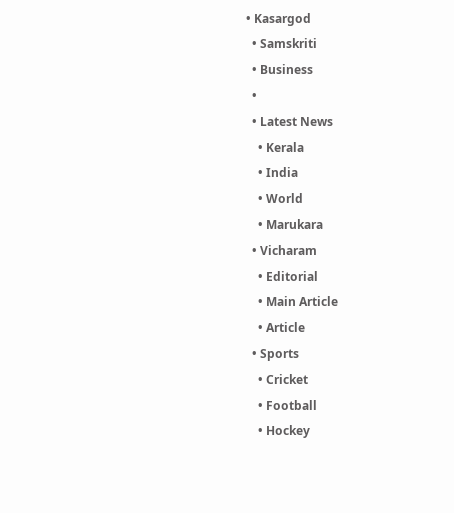• Kasargod
  • Samskriti
  • Business
  •
  • Latest News
    • Kerala
    • India
    • World
    • Marukara
  • Vicharam
    • Editorial
    • Main Article
    • Article
  • Sports
    • Cricket
    • Football
    • Hockey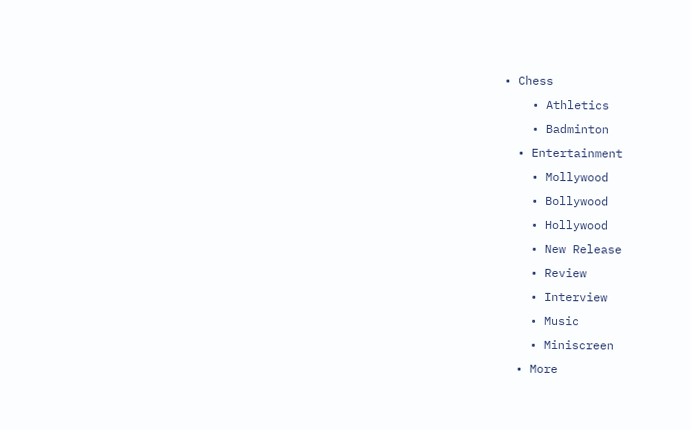• Chess
    • Athletics
    • Badminton
  • Entertainment
    • Mollywood
    • Bollywood
    • Hollywood
    • New Release
    • Review
    • Interview
    • Music
    • Miniscreen
  • More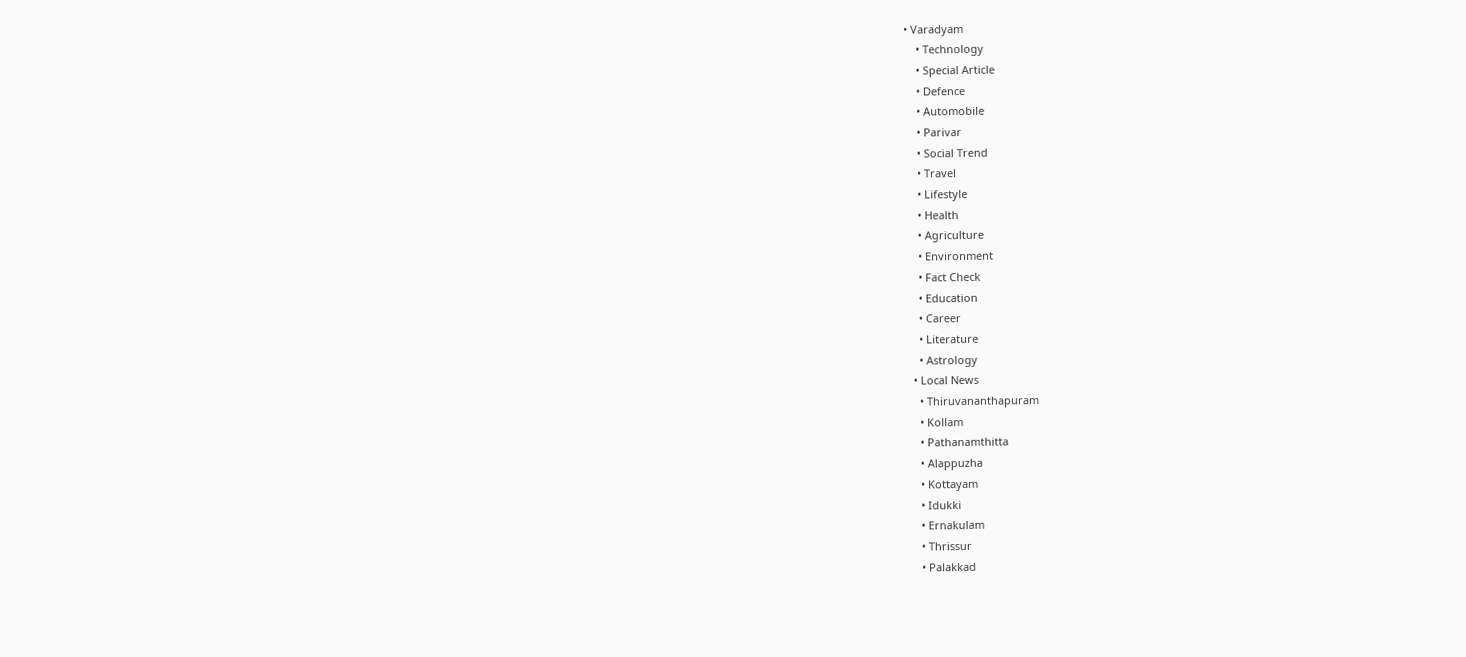• Varadyam
    • Technology
    • Special Article
    • Defence
    • Automobile
    • Parivar
    • Social Trend
    • Travel
    • Lifestyle
    • Health
    • Agriculture
    • Environment
    • Fact Check
    • Education
    • Career
    • Literature
    • Astrology
  • Local News
    • Thiruvananthapuram
    • Kollam
    • Pathanamthitta
    • Alappuzha
    • Kottayam
    • Idukki
    • Ernakulam
    • Thrissur
    • Palakkad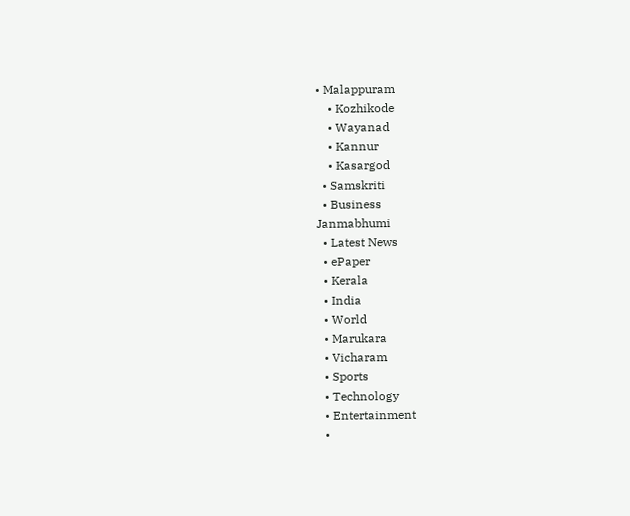• Malappuram
    • Kozhikode
    • Wayanad
    • Kannur
    • Kasargod
  • Samskriti
  • Business
Janmabhumi
  • Latest News
  • ePaper
  • Kerala
  • India
  • World
  • Marukara
  • Vicharam
  • Sports
  • Technology
  • Entertainment
  •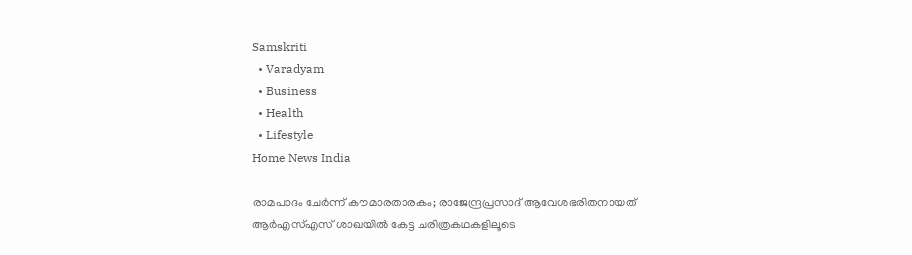Samskriti
  • Varadyam
  • Business
  • Health
  • Lifestyle
Home News India

രാമപാദം ചേർന്ന് കൗമാരതാരകം; രാജേന്ദ്രപ്രസാദ് ആവേശഭരിതനായത് ആര്‍എസ്എസ് ശാഖയില്‍ കേട്ട ചരിത്രകഥകളിലൂടെ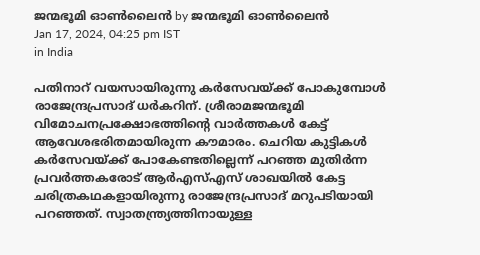ജന്മഭൂമി ഓണ്‍ലൈന്‍ by ജന്മഭൂമി ഓണ്‍ലൈന്‍
Jan 17, 2024, 04:25 pm IST
in India

പതിനാറ് വയസായിരുന്നു കര്‍സേവയ്‌ക്ക് പോകുമ്പോള്‍ രാജേന്ദ്രപ്രസാദ് ധര്‍കറിന്. ശ്രീരാമജന്മഭൂമി വിമോചനപ്രക്ഷോഭത്തിന്റെ വാര്‍ത്തകള്‍ കേട്ട് ആവേശഭരിതമായിരുന്ന കൗമാരം. ചെറിയ കുട്ടികള്‍ കര്‍സേവയ്‌ക്ക് പോകേണ്ടതില്ലെന്ന് പറഞ്ഞ മുതിര്‍ന്ന പ്രവര്‍ത്തകരോട് ആര്‍എസ്എസ് ശാഖയില്‍ കേട്ട ചരിത്രകഥകളായിരുന്നു രാജേന്ദ്രപ്രസാദ് മറുപടിയായി പറഞ്ഞത്. സ്വാതന്ത്ര്യത്തിനായുള്ള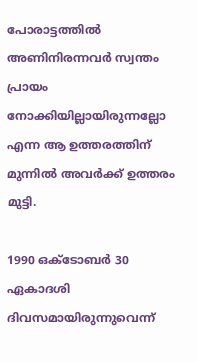പോരാട്ടത്തില്‍ അണിനിരന്നവര്‍ സ്വന്തം പ്രായം നോക്കിയില്ലായിരുന്നല്ലോ എന്ന ആ ഉത്തരത്തിന് മുന്നില്‍ അവര്‍ക്ക് ഉത്തരം മുട്ടി.

1990 ഒക്ടോബര്‍ 30 ഏകാദശി ദിവസമായിരുന്നുവെന്ന്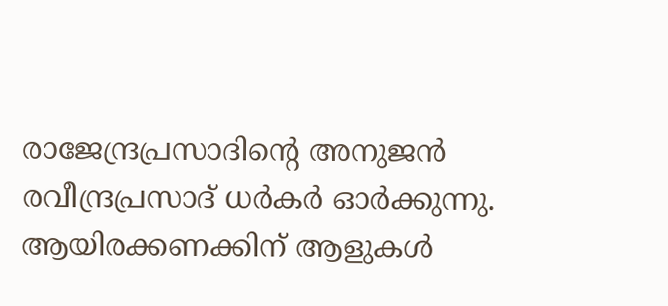രാജേന്ദ്രപ്രസാദിന്റെ അനുജന്‍ രവീന്ദ്രപ്രസാദ് ധര്‍കര്‍ ഓര്‍ക്കുന്നു. ആയിരക്കണക്കിന് ആളുകള്‍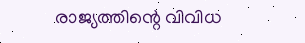രാജ്യത്തിന്റെ വിവിധ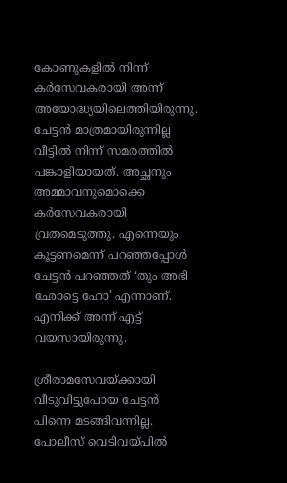കോണുകളില്‍ നിന്ന് കര്‍സേവകരായി അന്ന് അയോദ്ധ്യയിലെത്തിയിരുന്നു. ചേട്ടന്‍ മാത്രമായിരുന്നില്ല വീട്ടില്‍ നിന്ന് സമരത്തില്‍ പങ്കാളിയായത്. അച്ഛനും അമ്മാവനുമൊക്കെ കര്‍സേവകരായി വ്രതമെടുത്തു. എന്നെയും കൂട്ടണമെന്ന് പറഞ്ഞപ്പോള്‍ ചേട്ടന്‍ പറഞ്ഞത് ‘തും അഭി ഛോട്ടെ ഹോ’ എന്നാണ്. എനിക്ക് അന്ന് എട്ട് വയസായിരുന്നു.

ശ്രീരാമസേവയ്‌ക്കായി വീടുവിട്ടുപോയ ചേട്ടന്‍ പിന്നെ മടങ്ങിവന്നില്ല. പോലീസ് വെടിവയ്‌പില്‍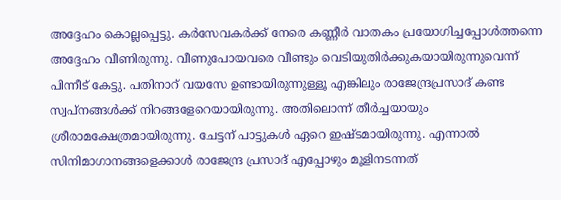അദ്ദേഹം കൊല്ലപ്പെട്ടു. കര്‍സേവകര്‍ക്ക് നേരെ കണ്ണീര്‍ വാതകം പ്രയോഗിച്ചപ്പോള്‍ത്തന്നെ അദ്ദേഹം വീണിരുന്നു. വീണുപോയവരെ വീണ്ടും വെടിയുതിര്‍ക്കുകയായിരുന്നുവെന്ന് പിന്നീട് കേട്ടു. പതിനാറ് വയസേ ഉണ്ടായിരുന്നുള്ളൂ എങ്കിലും രാജേന്ദ്രപ്രസാദ് കണ്ട സ്വപ്‌നങ്ങള്‍ക്ക് നിറങ്ങളേറെയായിരുന്നു. അതിലൊന്ന് തീര്‍ച്ചയായും ശ്രീരാമക്ഷേത്രമായിരുന്നു. ചേട്ടന് പാട്ടുകള്‍ ഏറെ ഇഷ്ടമായിരുന്നു. എന്നാല്‍ സിനിമാഗാനങ്ങളെക്കാള്‍ രാജേന്ദ്ര പ്രസാദ് എപ്പോഴും മൂളിനടന്നത്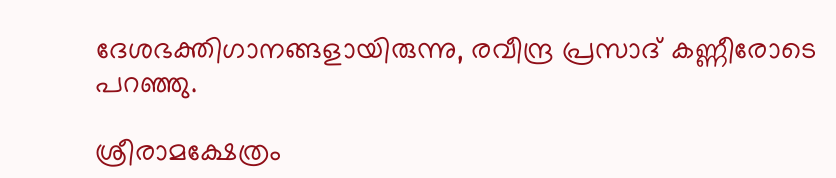ദേശഭക്തിഗാനങ്ങളായിരുന്നു, രവീന്ദ്ര പ്രസാദ് കണ്ണീരോടെ പറഞ്ഞു.

ശ്രീരാമക്ഷേത്രം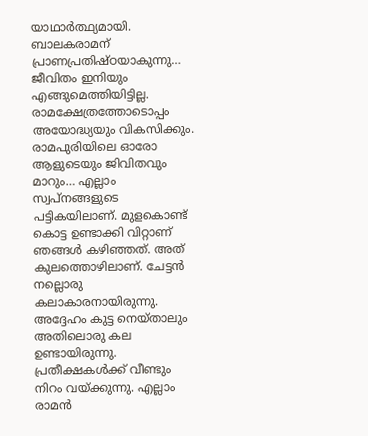യാഥാര്‍ത്ഥ്യമായി. ബാലകരാമന് പ്രാണപ്രതിഷ്ഠയാകുന്നു… ജീവിതം ഇനിയും എങ്ങുമെത്തിയിട്ടില്ല. രാമക്ഷേത്രത്തോടൊപ്പം അയോദ്ധ്യയും വികസിക്കും. രാമപുരിയിലെ ഓരോ ആളുടെയും ജിവിതവും മാറും… എല്ലാം സ്വപ്‌നങ്ങളുടെ പട്ടികയിലാണ്. മുളകൊണ്ട് കൊട്ട ഉണ്ടാക്കി വിറ്റാണ് ഞങ്ങള്‍ കഴിഞ്ഞത്. അത് കുലത്തൊഴിലാണ്. ചേട്ടന്‍ നല്ലൊരു കലാകാരനായിരുന്നു. അദ്ദേഹം കുട്ട നെയ്താലും അതിലൊരു കല ഉണ്ടായിരുന്നു. പ്രതീക്ഷകള്‍ക്ക് വീണ്ടും നിറം വയ്‌ക്കുന്നു. എല്ലാം രാമന്‍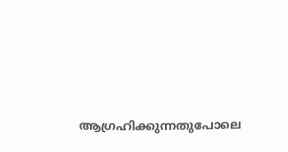ആഗ്രഹിക്കുന്നതുപോലെ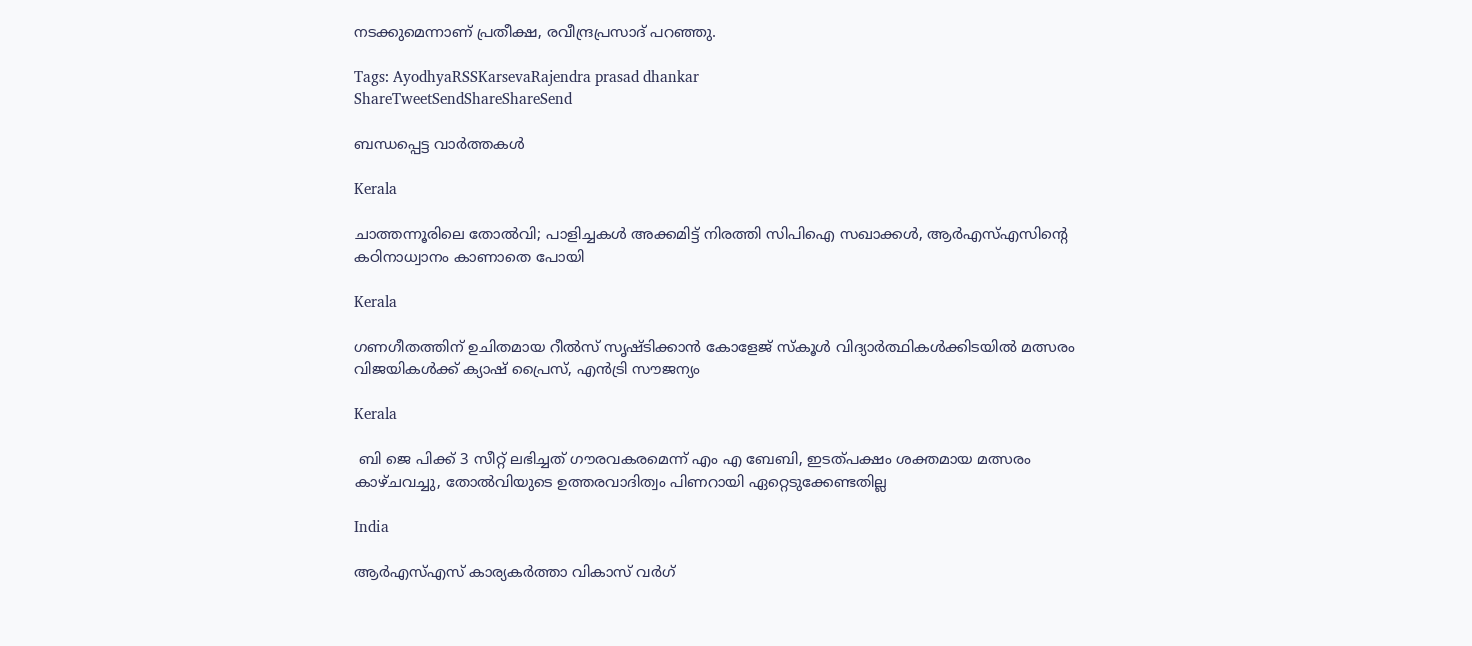നടക്കുമെന്നാണ് പ്രതീക്ഷ, രവീന്ദ്രപ്രസാദ് പറഞ്ഞു.

Tags: AyodhyaRSSKarsevaRajendra prasad dhankar
ShareTweetSendShareShareSend

ബന്ധപ്പെട്ട വാര്‍ത്തകള്‍

Kerala

ചാത്തന്നൂരിലെ തോല്‍വി; പാളിച്ചകള്‍ അക്കമിട്ട് നിരത്തി സിപിഐ സഖാക്കള്‍, ആര്‍എസ്എസിന്റെ കഠിനാധ്വാനം കാണാതെ പോയി

Kerala

ഗണഗീതത്തിന് ഉചിതമായ റീല്‍സ് സൃഷ്ടിക്കാന്‍ കോളേജ് സ്കൂള്‍ വിദ്യാര്‍ത്ഥികള്‍ക്കിടയില്‍ മത്സരം വിജയികള്‍ക്ക് ക്യാഷ് പ്രൈസ്, എന്‍ട്രി സൗജന്യം

Kerala

 ബി ജെ പിക്ക് 3 സീറ്റ് ലഭിച്ചത് ഗൗരവകരമെന്ന് എം എ ബേബി, ഇടത്പക്ഷം ശക്തമായ മത്സരം കാഴ്ചവച്ചു, തോല്‍വിയുടെ ഉത്തരവാദിത്വം പിണറായി ഏറ്റെടുക്കേണ്ടതില്ല

India

ആര്‍എസ്എസ് കാര്യകര്‍ത്താ വികാസ് വര്‍ഗ്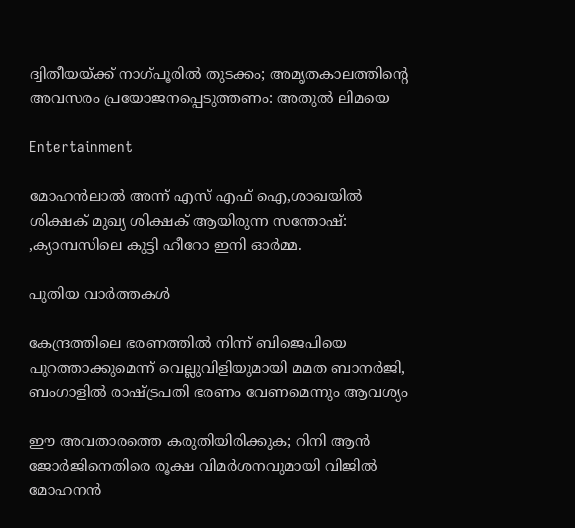ദ്വിതീയയ്‌ക്ക് നാഗ്പൂരില്‍ തുടക്കം; അമൃതകാലത്തിന്റെ അവസരം പ്രയോജനപ്പെടുത്തണം: അതുല്‍ ലിമയെ

Entertainment

മോഹൻലാൽ അന്ന് എസ് എഫ് ഐ,ശാഖയിൽ ശിക്ഷക് മുഖ്യ ശിക്ഷക് ആയിരുന്ന സന്തോഷ്: ,ക്യാമ്പസിലെ കുട്ടി ഹീറോ ഇനി ഓർമ്മ.

പുതിയ വാര്‍ത്തകള്‍

കേന്ദ്രത്തിലെ ഭരണത്തിൽ നിന്ന് ബിജെപിയെ പുറത്താക്കുമെന്ന് വെല്ലുവിളിയുമായി മമത ബാനർജി, ബംഗാളിൽ രാഷ്‌ട്രപതി ഭരണം വേണമെന്നും ആവശ്യം

ഈ അവതാരത്തെ കരുതിയിരിക്കുക; റിനി ആൻ ജോർജിനെതിരെ രൂക്ഷ വിമർശനവുമായി വിജിൽ മോഹനൻ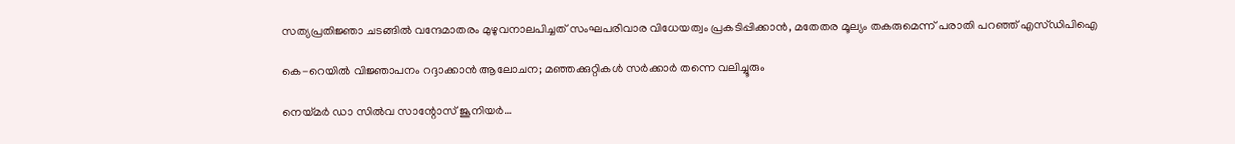സത്യപ്രതിജ്ഞാ ചടങ്ങില്‍ വന്ദേമാതരം മുഴുവനാലപിച്ചത് സംഘപരിവാര വിധേയത്വം പ്രകടിപ്പിക്കാൻ, മതേതര മൂല്യം തകരുമെന്ന് പരാതി പറഞ്ഞ് എസ്ഡിപിഐ

കെ-റെയിൽ വിജ്ഞാപനം റദ്ദാക്കാൻ ആലോചന; മഞ്ഞക്കുറ്റികൾ സർക്കാർ തന്നെ വലിച്ചൂരും

നെയ്‌മര്‍ ഡാ സില്‍വ സാന്റോസ് ജൂനിയര്‍…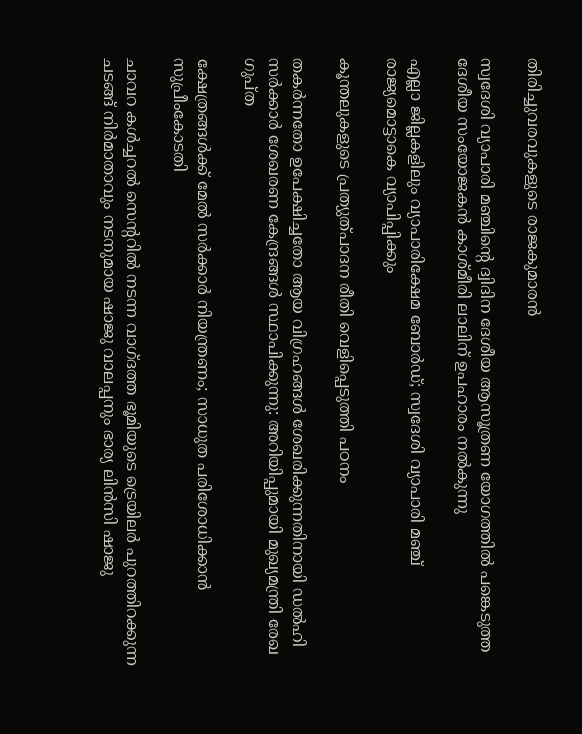തിരിച്ചുവരവുകളുടെ രാജകുമാരന്‍

സ്വദേശി വ്യാപാരി മഞ്ചിന്റെ ദ്വിദിന ദേശീയ ആസൂത്രണ യോഗത്തില്‍ പങ്കെടുത്ത ദേശീയ സംയോജകന്‍ കാശ്മീരി ലാലിന് ഉപഹാരം നല്‍കുന്നു

എല്ലാ ജില്ലകളിലും വ്യാപാരിക്ഷേമ ബോര്‍ഡ്; സ്വദേശി വ്യാപാരി മഞ്ച് രാജ്യമൊട്ടാകെ വ്യാപിപ്പിക്കും

കൂന്തലുകളുടെ പ്രത്യുത്പാദന രീതി വെളിപ്പെടുത്തി പഠനം

തകർന്നതോ ഉപേക്ഷിച്ചതോ ആയ വിഗ്രഹങ്ങൾ ശേഖരിക്കുന്നതിനായി ഡൽഹി സർക്കാർ ശേഖരണ കേന്ദ്രങ്ങൾ സ്ഥാപിക്കുന്നു: അറിയിപ്പുമായി മുഖ്യമന്ത്രി രേഖ ഗുപ്ത

ക്ഷേത്രങ്ങള്‍ക്ക് മേല്‍ സര്‍ക്കാര്‍ നിയന്ത്രണം; സാധുത പരിശോധിക്കാന്‍ സുപ്രീംകോടതി

ചാവറ കള്‍ച്ചറല്‍ സെന്ററില്‍ നടന്ന വാഗ്ദത്ത ഭൂമിയുടെ ട്രെയിലര്‍ പുറത്തിറക്കുന്ന ചടങ്ങ് നിര്‍മാതാവും നടനുമായ ഷാജു വാലപ്പനും ഭാര്യ ലിന്‍സി ഷാജു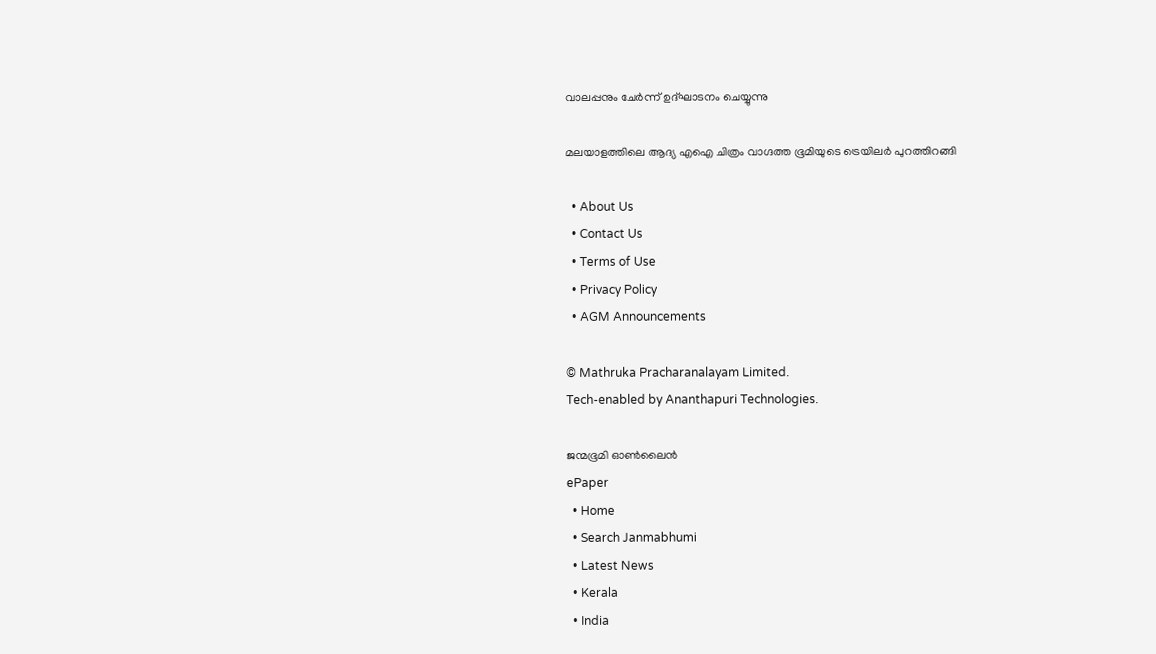വാലപ്പനും ചേര്‍ന്ന് ഉദ്ഘാടനം ചെയ്യുന്നു

മലയാളത്തിലെ ആദ്യ എഐ ചിത്രം വാഗ്ദത്ത ഭൂമിയുടെ ട്രെയിലര്‍ പുറത്തിറങ്ങി

  • About Us
  • Contact Us
  • Terms of Use
  • Privacy Policy
  • AGM Announcements

© Mathruka Pracharanalayam Limited.
Tech-enabled by Ananthapuri Technologies.

ജന്മഭൂമി ഓണ്‍ലൈന്‍
ePaper
  • Home
  • Search Janmabhumi
  • Latest News
  • Kerala
  • India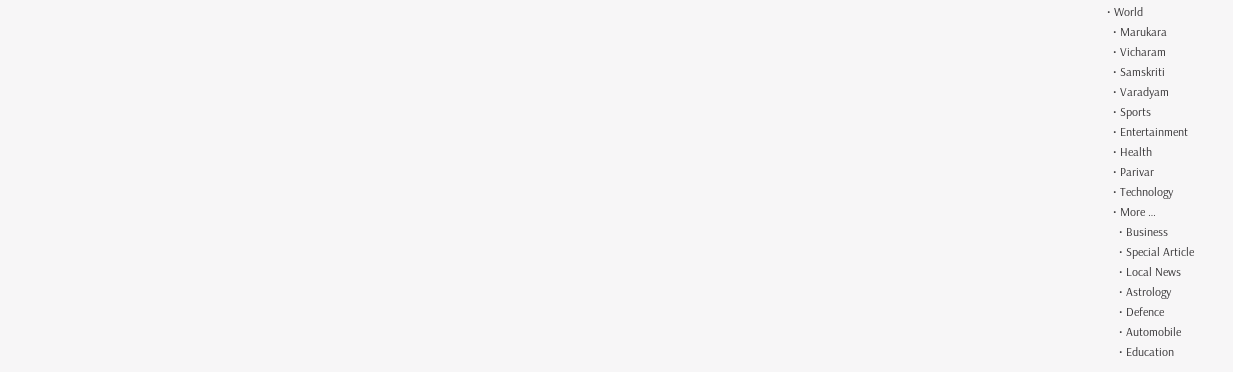• World
  • Marukara
  • Vicharam
  • Samskriti
  • Varadyam
  • Sports
  • Entertainment
  • Health
  • Parivar
  • Technology
  • More …
    • Business
    • Special Article
    • Local News
    • Astrology
    • Defence
    • Automobile
    • Education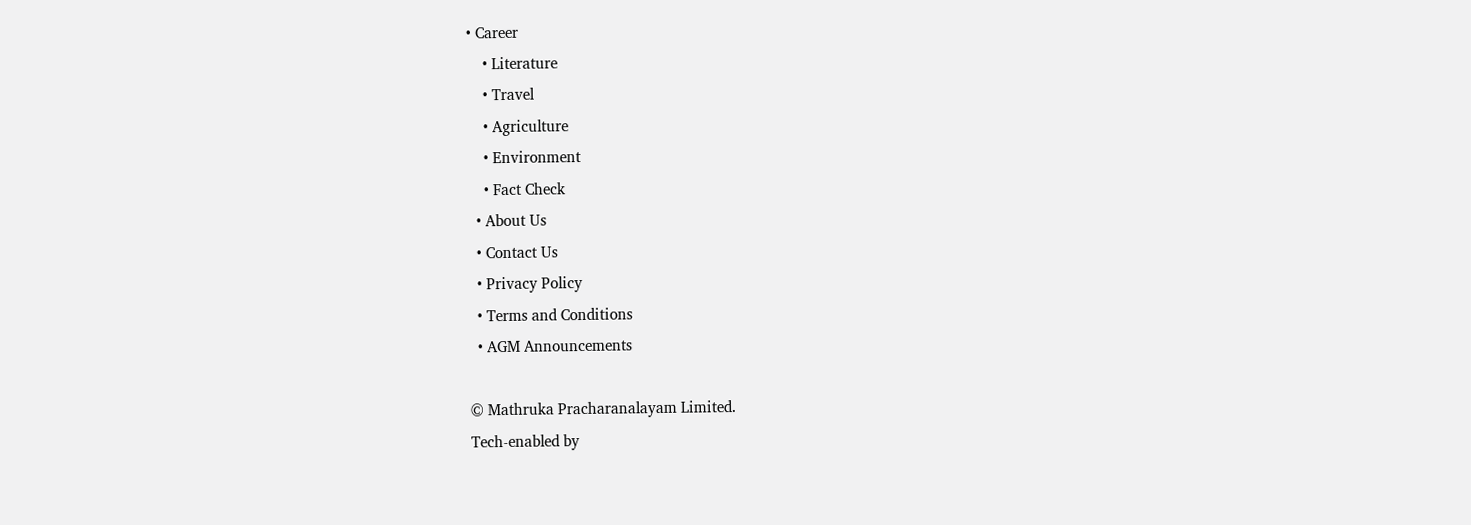• Career
    • Literature
    • Travel
    • Agriculture
    • Environment
    • Fact Check
  • About Us
  • Contact Us
  • Privacy Policy
  • Terms and Conditions
  • AGM Announcements

© Mathruka Pracharanalayam Limited.
Tech-enabled by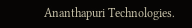Ananthapuri Technologies.